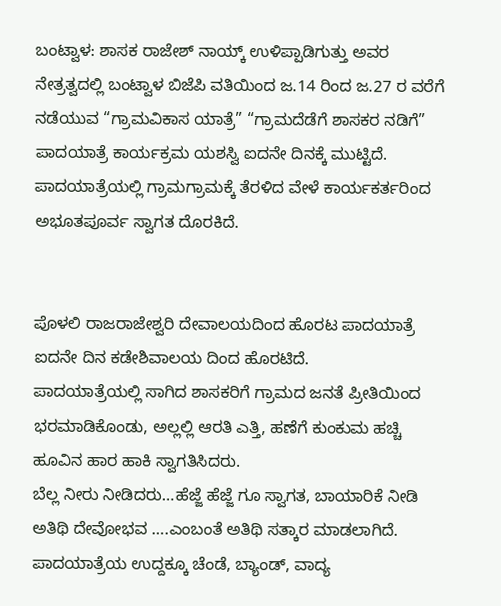ಬಂಟ್ವಾಳ: ಶಾಸಕ‌ ರಾಜೇಶ್ ನಾಯ್ಕ್ ಉಳಿಪ್ಪಾಡಿಗುತ್ತು ಅವರ ನೇತ್ರತ್ವದಲ್ಲಿ ಬಂಟ್ವಾಳ ‌ಬಿಜೆಪಿ ವತಿಯಿಂದ ಜ.14 ರಿಂದ ಜ.27 ರ ವರೆಗೆ ನಡೆಯುವ “ಗ್ರಾಮವಿಕಾಸ ಯಾತ್ರೆ” “ಗ್ರಾಮದೆಡೆಗೆ ಶಾಸಕರ ನಡಿಗೆ” ಪಾದಯಾತ್ರೆ ಕಾರ್ಯಕ್ರಮ ಯಶಸ್ವಿ ಐದನೇ ದಿನಕ್ಕೆ ಮುಟ್ಟಿದೆ.
ಪಾದಯಾತ್ರೆಯಲ್ಲಿ ಗ್ರಾಮಗ್ರಾಮಕ್ಕೆ ತೆರಳಿದ ವೇಳೆ ಕಾರ್ಯಕರ್ತರಿಂದ ಅಭೂತಪೂರ್ವ ಸ್ವಾಗತ ದೊರಕಿದೆ.


ಪೊಳಲಿ ರಾಜರಾಜೇಶ್ವರಿ ದೇವಾಲಯದಿಂದ ಹೊರಟ ಪಾದಯಾತ್ರೆ ಐದನೇ ದಿನ ಕಡೇಶಿವಾಲಯ ದಿಂದ ಹೊರಟಿದೆ.
ಪಾದಯಾತ್ರೆಯಲ್ಲಿ ಸಾಗಿದ ಶಾಸಕರಿಗೆ ಗ್ರಾಮದ ಜನತೆ ಪ್ರೀತಿಯಿಂದ ಭರಮಾಡಿಕೊಂಡು, ಅಲ್ಲಲ್ಲಿ ಆರತಿ ಎತ್ತಿ, ಹಣೆಗೆ ಕುಂಕುಮ ಹಚ್ಚಿ ಹೂವಿನ ಹಾರ ಹಾಕಿ ಸ್ವಾಗತಿಸಿದರು.
ಬೆಲ್ಲ ನೀರು ನೀಡಿದರು…ಹೆಜ್ಜೆ ಹೆಜ್ಜೆ ಗೂ ಸ್ವಾಗತ, ಬಾಯಾರಿಕೆ ನೀಡಿ ಅತಿಥಿ ದೇವೋಭವ ….ಎಂಬಂತೆ ಅತಿಥಿ ಸತ್ಕಾರ ಮಾಡಲಾಗಿದೆ.
ಪಾದಯಾತ್ರೆಯ ಉದ್ದಕ್ಕೂ ಚೆಂಡೆ, ಬ್ಯಾಂಡ್, ವಾದ್ಯ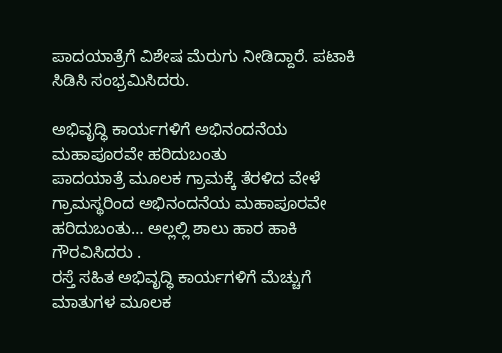ಪಾದಯಾತ್ರೆಗೆ ವಿಶೇಷ ಮೆರುಗು ನೀಡಿದ್ದಾರೆ. ಪಟಾಕಿ ಸಿಡಿಸಿ ಸಂಭ್ರಮಿಸಿದರು.

ಅಭಿವೃದ್ಧಿ ಕಾರ್ಯಗಳಿಗೆ ಅಭಿನಂದನೆಯ ಮಹಾಪೂರವೇ ಹರಿದುಬಂತು
ಪಾದಯಾತ್ರೆ ಮೂಲಕ ಗ್ರಾಮಕ್ಕೆ ತೆರಳಿದ ವೇಳೆ ಗ್ರಾಮಸ್ಥರಿಂದ ಅಭಿನಂದನೆಯ ಮಹಾಪೂರವೇ ಹರಿದುಬಂತು… ಅಲ್ಲಲ್ಲಿ ಶಾಲು ಹಾರ ಹಾಕಿ ಗೌರವಿಸಿದರು .
ರಸ್ತೆ ಸಹಿತ ಅಭಿವೃದ್ಧಿ ಕಾರ್ಯಗಳಿಗೆ ಮೆಚ್ಚುಗೆ ಮಾತುಗಳ ಮೂಲಕ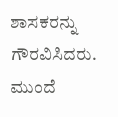ಶಾಸಕರನ್ನು ಗೌರವಿಸಿದರು.
ಮುಂದೆ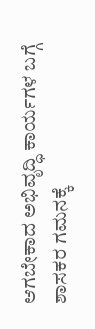ಆಗಬೇಕಾದ ಅಭಿವೃದ್ಧಿ ಕಾರ್ಯಗಳ ಬಗ್ಗೆ ಶಾಸಕರ ಗಮನಕ್ಕೆ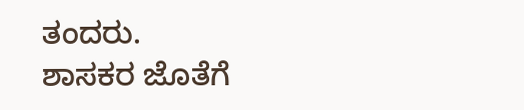ತಂದರು.
ಶಾಸಕರ ಜೊತೆಗೆ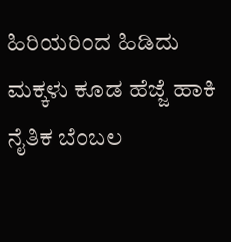ಹಿರಿಯರಿಂದ ಹಿಡಿದು ಮಕ್ಕಳು ಕೂಡ ಹೆಜ್ಜೆ ಹಾಕಿ ನೈತಿಕ ಬೆಂಬಲ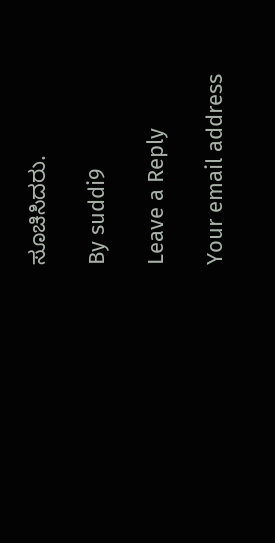ಸೂಚಿಸಿದರು.

By suddi9

Leave a Reply

Your email address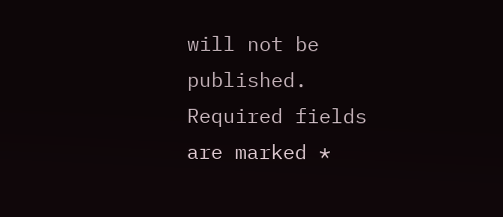will not be published. Required fields are marked *